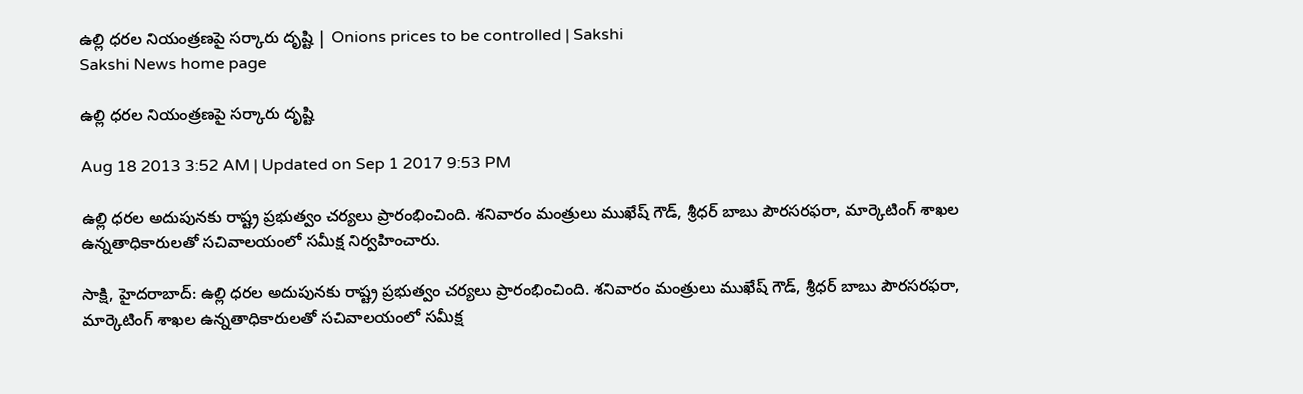ఉల్లి ధరల నియంత్రణపై సర్కారు దృష్టి | Onions prices to be controlled | Sakshi
Sakshi News home page

ఉల్లి ధరల నియంత్రణపై సర్కారు దృష్టి

Aug 18 2013 3:52 AM | Updated on Sep 1 2017 9:53 PM

ఉల్లి ధరల అదుపునకు రాష్ట్ర ప్రభుత్వం చర్యలు ప్రారంభించింది. శనివారం మంత్రులు ముఖేష్ గౌడ్, శ్రీధర్ బాబు పౌరసరఫరా, మార్కెటింగ్ శాఖల ఉన్నతాధికారులతో సచివాలయంలో సమీక్ష నిర్వహించారు.

సాక్షి, హైదరాబాద్: ఉల్లి ధరల అదుపునకు రాష్ట్ర ప్రభుత్వం చర్యలు ప్రారంభించింది. శనివారం మంత్రులు ముఖేష్ గౌడ్, శ్రీధర్ బాబు పౌరసరఫరా, మార్కెటింగ్ శాఖల ఉన్నతాధికారులతో సచివాలయంలో సమీక్ష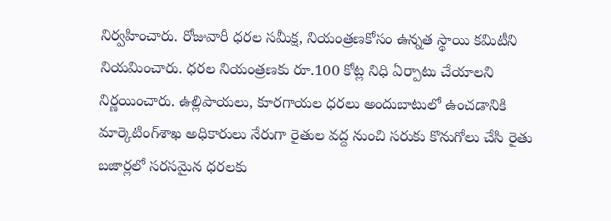నిర్వహించారు. రోజువారీ ధరల సమీక్ష, నియంత్రణకోసం ఉన్నత స్థాయి కమిటీని నియమించారు. ధరల నియంత్రణకు రూ.100 కోట్ల నిధి ఏర్పాటు చేయాలని నిర్ణయించారు. ఉల్లిపాయలు, కూరగాయల ధరలు అందుబాటులో ఉంచడానికి మార్కెటింగ్‌శాఖ అధికారులు నేరుగా రైతుల వద్ద నుంచి సరుకు కొనుగోలు చేసి రైతు బజార్లలో సరసమైన ధరలకు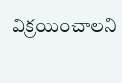విక్రయించాలని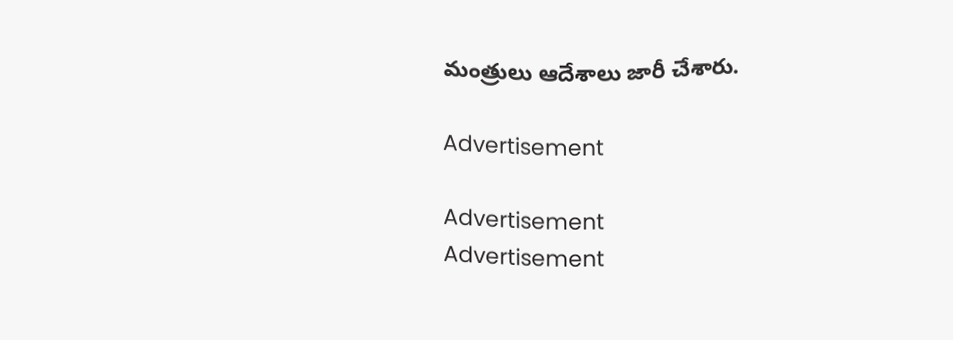మంత్రులు ఆదేశాలు జారీ చేశారు.

Advertisement

Advertisement
Advertisement